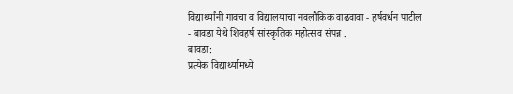विद्यार्थ्यांनी गावचा व विद्यालयाचा नवलौकिक वाढवावा - हर्षवर्धन पाटील
- बावडा येथे शिवहर्ष सांस्कृतिक महोत्सव संपन्न .
बावडा:
प्रत्येक विद्यार्थ्यामध्ये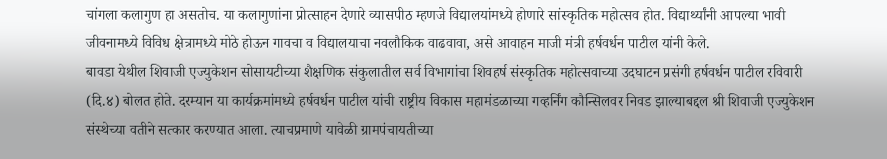चांगला कलागुण हा असतोच. या कलागुणांना प्रोत्साहन देणारे व्यासपीठ म्हणजे विद्यालयांमध्ये होणारे सांस्कृतिक महोत्सव होत. विद्यार्थ्यांनी आपल्या भावी जीवनामध्ये विविध क्षेत्रामध्ये मोठे होऊन गावचा व विद्यालयाचा नवलौकिक वाढवावा, असे आवाहन माजी मंत्री हर्षवर्धन पाटील यांनी केले.
बावडा येथील शिवाजी एज्युकेशन सोसायटीच्या शैक्षणिक संकुलातील सर्व विभागांचा शिवहर्ष संस्कृतिक महोत्सवाच्या उदघाटन प्रसंगी हर्षवर्धन पाटील रविवारी (दि.४) बोलत होते. दरम्यान या कार्यक्रमांमध्ये हर्षवर्धन पाटील यांची राष्ट्रीय विकास महामंडळाच्या गव्हर्निंग कौन्सिलवर निवड झाल्याबद्दल श्री शिवाजी एज्युकेशन संस्थेच्या वतीने सत्कार करण्यात आला. त्याचप्रमाणे यावेळी ग्रामपंचायतीच्या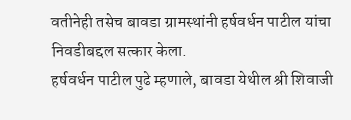वतीनेही तसेच बावडा ग्रामस्थांनी हर्षवर्धन पाटील यांचा निवडीबद्दल सत्कार केला.
हर्षवर्धन पाटील पुढे म्हणाले, बावडा येथील श्री शिवाजी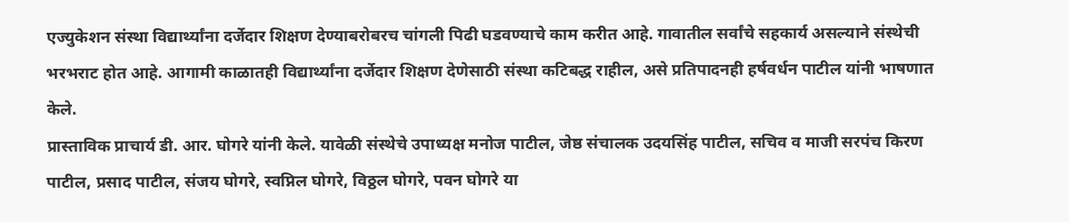एज्युकेशन संस्था विद्यार्थ्यांना दर्जेदार शिक्षण देण्याबरोबरच चांगली पिढी घडवण्याचे काम करीत आहे. गावातील सर्वांचे सहकार्य असल्याने संस्थेची भरभराट होत आहे. आगामी काळातही विद्यार्थ्यांना दर्जेदार शिक्षण देणेसाठी संस्था कटिबद्ध राहील, असे प्रतिपादनही हर्षवर्धन पाटील यांनी भाषणात केले.
प्रास्ताविक प्राचार्य डी. आर. घोगरे यांनी केले. यावेळी संस्थेचे उपाध्यक्ष मनोज पाटील, जेष्ठ संचालक उदयसिंह पाटील, सचिव व माजी सरपंच किरण पाटील, प्रसाद पाटील, संजय घोगरे, स्वप्निल घोगरे, विठ्ठल घोगरे, पवन घोगरे या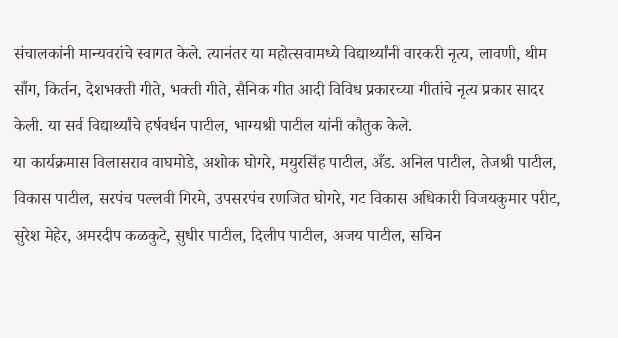संचालकांनी मान्यवरांचे स्वागत केले. त्यानंतर या महोत्सवामध्ये विद्यार्थ्यांनी वारकरी नृत्य, लावणी, थीम साँग, किर्तन, देशभक्ती गीते, भक्ती गीते, सैनिक गीत आदी विविध प्रकारच्या गीतांचे नृत्य प्रकार सादर केली. या सर्व विद्यार्थ्यांचे हर्षवर्धन पाटील, भाग्यश्री पाटील यांनी कौतुक केले.
या कार्यक्रमास विलासराव वाघमोडे, अशोक घोगरे, मयुरसिंह पाटील, अँड. अनिल पाटील, तेजश्री पाटील, विकास पाटील, सरपंच पल्लवी गिरमे, उपसरपंच रणजित घोगरे, गट विकास अधिकारी विजयकुमार परीट, सुरेश मेहेर, अमरदीप कळकुटे, सुधीर पाटील, दिलीप पाटील, अजय पाटील, सचिन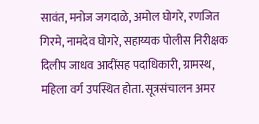सावंत, मनोज जगदाळे, अमोल घोगरे, रणजित गिरमे, नामदेव घोगरे, सहाय्यक पोलीस निरीक्षक दिलीप जाधव आदींसह पदाधिकारी, ग्रामस्थ, महिला वर्ग उपस्थित होता. सूत्रसंचालन अमर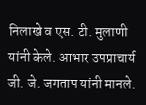निलाखे व एस. टी. मुलाणी यांनी केले. आभार उपप्राचार्य जी. जे. जगताप यांनी मानले.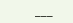___